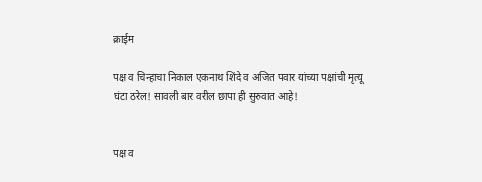क्राईम

पक्ष व चिन्हाचा निकाल एकनाथ शिंदे व अजित पवार यांच्या पक्षांची मृत्यू घंटा ठरेल! सावली बार वरील छापा ही सुरुवात आहे!


पक्ष व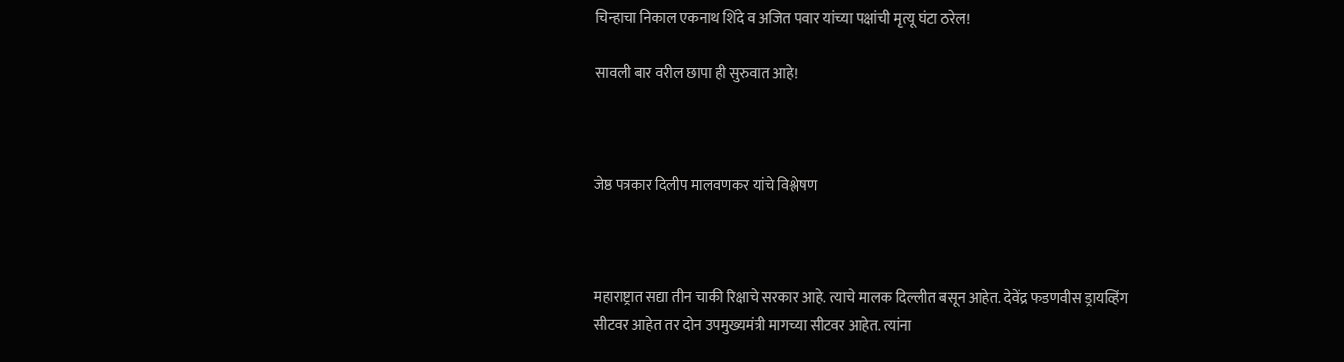चिन्हाचा निकाल एकनाथ शिंदे व अजित पवार यांच्या पक्षांची मृत्यू घंटा ठरेल!

सावली बार वरील छापा ही सुरुवात आहे!



जेष्ठ पत्रकार दिलीप मालवणकर यांचे विश्लेषण



महाराष्ट्रात सद्या तीन चाकी रिक्षाचे सरकार आहे. त्याचे मालक दिल्लीत बसून आहेत. देवेंद्र फडणवीस ड्रायव्हिंग सीटवर आहेत तर दोन उपमुख्यमंत्री मागच्या सीटवर आहेत. त्यांना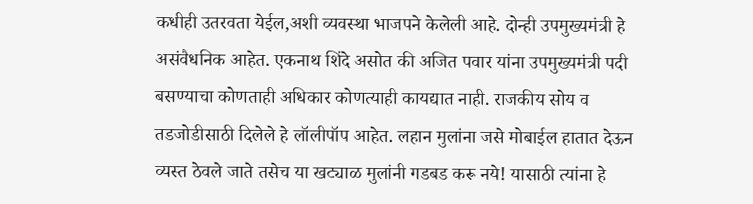कधीही उतरवता येईल,अशी व्यवस्था भाजपने केलेली आहे. दोन्ही उपमुख्यमंत्री हे असंवैधनिक आहेत. एकनाथ शिंदे असोत की अजित पवार यांना उपमुख्यमंत्री पदी बसण्याचा कोणताही अधिकार कोणत्याही कायद्यात नाही. राजकीय सोय व तडजोडीसाठी दिलेले हे लॉलीपॉप आहेत. लहान मुलांना जसे मोबाईल हातात देऊन व्यस्त ठेवले जाते तसेच या खट्याळ मुलांनी गडबड करू नये! यासाठी त्यांना हे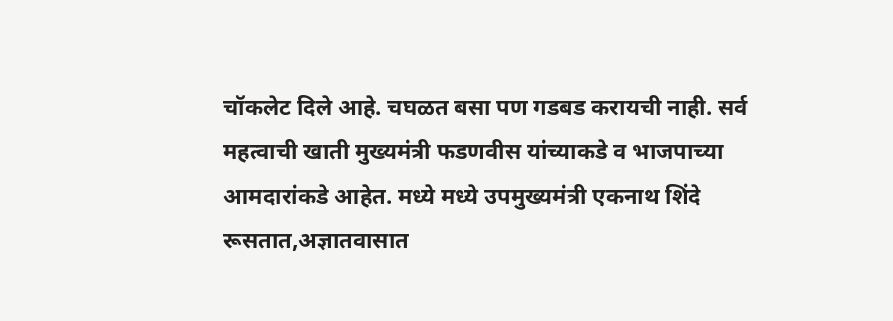चॉकलेट दिले आहे. चघळत बसा पण गडबड करायची नाही. सर्व महत्वाची खाती मुख्यमंत्री फडणवीस यांच्याकडे व भाजपाच्या आमदारांकडे आहेत. मध्ये मध्ये उपमुख्यमंत्री एकनाथ शिंदे रूसतात,अज्ञातवासात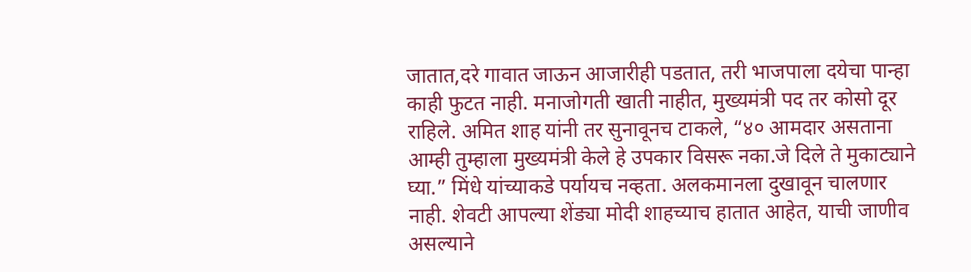जातात,दरे गावात जाऊन आजारीही पडतात, तरी भाजपाला दयेचा पान्हा काही फुटत नाही. मनाजोगती खाती नाहीत, मुख्यमंत्री पद तर कोसो दूर राहिले. अमित शाह यांनी तर सुनावूनच टाकले, “४० आमदार असताना आम्ही तुम्हाला मुख्यमंत्री केले हे उपकार विसरू नका.जे दिले ते मुकाट्याने घ्या.” मिंधे यांच्याकडे पर्यायच नव्हता. अलकमानला दुखावून चालणार नाही. शेवटी आपल्या शेंड्या मोदी शाहच्याच हातात आहेत, याची जाणीव असल्याने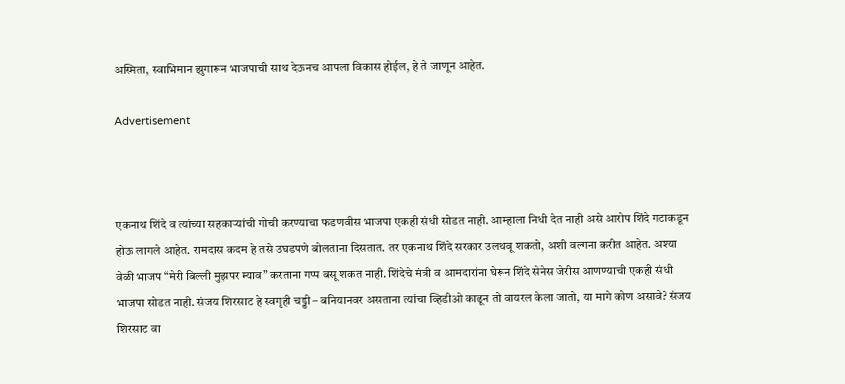अस्मिता, स्वाभिमान झुगारून भाजपाची साथ देऊनच आपला विकास होईल, हे ते जाणून आहेत.

Advertisement



एकनाथ शिंदे व त्यांच्या सहकाऱ्यांची गोची करण्याचा फडणवीस भाजपा एकही संधी सोडत नाही. आम्हाला निधी देत नाही असे आरोप शिंदे गटाकडून होऊ लागले आहेत. रामदास कदम हे तसे उघडपणे बोलताना दिसतात. तर एकनाथ शिंदे सरकार उलथवू शकतो, अशी वल्गना करीत आहेत. अश्या वेळी भाजप “मेरी बिल्ली मुझपर म्याव” करताना गप्प बसू शकत नाही. शिंदेचे मंत्री व आमदारांना घेरून शिंदे सेनेस जेरीस आणण्याची एकही संधी भाजपा सोडत नाही. संजय शिरसाट हे स्वगृही चड्डी – बनियानवर असताना त्यांचा व्हिडीओ काढून तो वायरल केला जातो, या मागे कोण असावे? संजय शिरसाट वा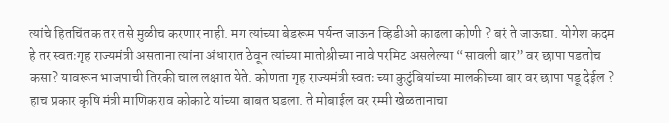त्यांचे हितचिंतक तर तसे मुळीच करणार नाही. मग त्यांच्या बेडरूम पर्यन्त जाऊन व्हिडीओ काढला कोणी ? बरं ते जाऊद्या. योगेश कदम हे तर स्वतःगृह राज्यमंत्री असताना त्यांना अंधारात ठेवून त्यांच्या मातोश्रीच्या नावे परमिट असलेल्या “सावली बार” वर छापा पडतोच कसा? यावरून भाजपाची तिरकी चाल लक्षात येते. कोणता गृह राज्यमंत्री स्वतः च्या कुटुंबियांच्या मालकीच्या बार वर छापा पडू देईल ? हाच प्रकार कृषि मंत्री माणिकराव कोकाटे यांच्या बाबत घडला. ते मोबाईल वर रम्मी खेळतानाचा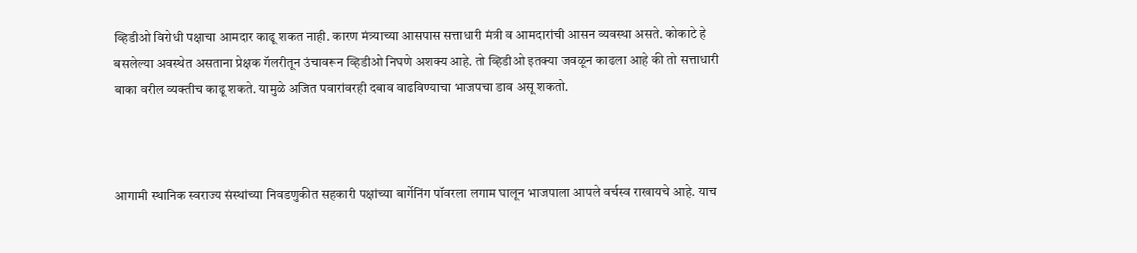व्हिडीओ विरोधी पक्षाचा आमदार काढू शकत नाही. कारण मंत्र्याच्या आसपास सत्ताधारी मंत्री व आमदारांची आसन व्यवस्था असते. कोकाटे हे बसलेल्या अवस्थेत असताना प्रेक्षक गॅलरीतून उंचावरून व्हिडीओ निघणे अशक्य आहे. तो व्हिडीओ इतक्या जवळून काढला आहे की तो सत्ताधारी बाका वरील व्यक्तीच काढू शकते. यामुळे अजित पवारांवरही दबाव वाढविण्याचा भाजपचा डाव असू शकतो.



आगामी स्थानिक स्वराज्य संस्थांच्या निवडणुकीत सहकारी पक्षांच्या बार्गेनिंग पॉवरला लगाम घालून भाजपाला आपले वर्चस्व राखायचे आहे. याच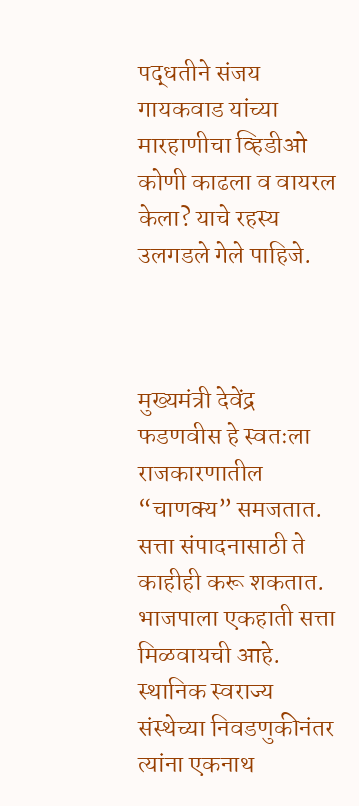पद्धतीने संजय गायकवाड यांच्या मारहाणीचा व्हिडीओ कोणी काढला व वायरल केला? याचे रहस्य उलगडले गेले पाहिजे.



मुख्यमंत्री देवेंद्र फडणवीस हे स्वतःला राजकारणातील “चाणक्य” समजतात. सत्ता संपादनासाठी ते काहीही करू शकतात. भाजपाला एकहाती सत्ता मिळवायची आहे. स्थानिक स्वराज्य संस्थेच्या निवडणुकीनंतर त्यांना एकनाथ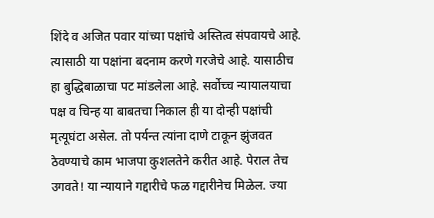शिंदे व अजित पवार यांच्या पक्षांचे अस्तित्व संपवायचे आहे. त्यासाठी या पक्षांना बदनाम करणे गरजेचे आहे. यासाठीच हा बुद्धिबाळाचा पट मांडलेला आहे. सर्वोच्च न्यायालयाचा पक्ष व चिन्ह या बाबतचा निकाल ही या दोन्ही पक्षांची मृत्यूघंटा असेल. तो पर्यन्त त्यांना दाणे टाकून झुंजवत ठेवण्याचे काम भाजपा कुशलतेने करीत आहे. पेराल तेच उगवते! या न्यायाने गद्दारीचे फळ गद्दारीनेच मिळेल. ज्या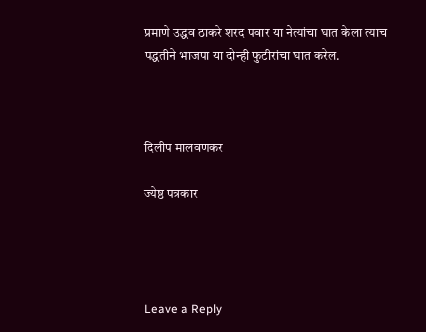प्रमाणे उद्धव ठाकरे शरद पवार या नेत्यांचा घात केला त्याच पद्धतीने भाजपा या दोन्ही फुटीरांचा घात करेल.



दिलीप मालवणकर

ज्येष्ठ पत्रकार




Leave a Reply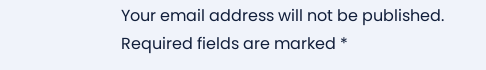Your email address will not be published. Required fields are marked *